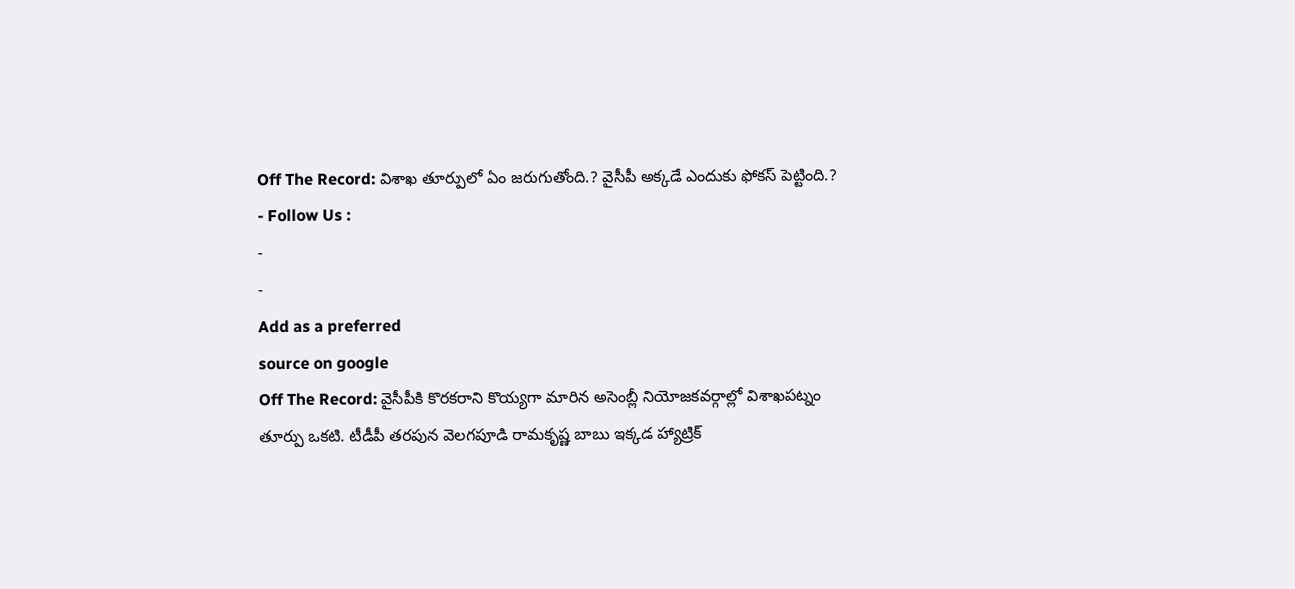Off The Record: విశాఖ తూర్పులో ఏం జరుగుతోంది.? వైసీపీ అక్కడే ఎందుకు ఫోకస్ పెట్టింది.?
- Follow Us :
-
-
Add as a preferred
source on google
Off The Record: వైసీపీకి కొరకరాని కొయ్యగా మారిన అసెంబ్లీ నియోజకవర్గాల్లో విశాఖపట్నం తూర్పు ఒకటి. టీడీపీ తరపున వెలగపూడి రామకృష్ణ బాబు ఇక్కడ హ్యాట్రిక్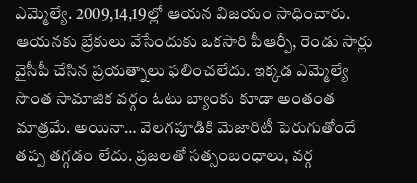ఎమ్మెల్యే. 2009,14,19ల్లో ఆయన విజయం సాధించారు. ఆయనకు బ్రేకులు వేసేందుకు ఒకసారి పీఆర్పీ, రెండు సార్లు వైసీపీ చేసిన ప్రయత్నాలు ఫలించలేదు. ఇక్కడ ఎమ్మెల్యే సొంత సామాజిక వర్గం ఓటు బ్యాంకు కూడా అంతంత మాత్రమే. అయినా… వెలగపూడికి మెజారిటీ పెరుగుతోందే తప్ప తగ్గడం లేదు. ప్రజలతో సత్సంబంధాలు, వర్గ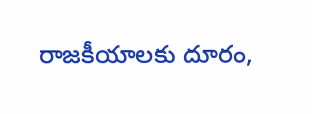రాజకీయాలకు దూరం,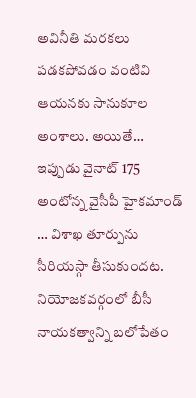అవినీతి మరకలు పడకపోవడం వంటివి ఆయనకు సానుకూల అంశాలు. అయితే… ఇప్పుడు వైనాట్ 175 అంటోన్న వైసీపీ హైకమాండ్ … విశాఖ తూర్పును సీరియస్గా తీసుకుందట. నియోజకవర్గంలో బీసీ నాయకత్వాన్ని బలోపేతం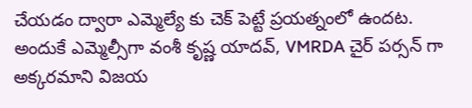చేయడం ద్వారా ఎమ్మెల్యే కు చెక్ పెట్టే ప్రయత్నంలో ఉందట. అందుకే ఎమ్మెల్సీగా వంశీ కృష్ణ యాదవ్, VMRDA చైర్ పర్సన్ గా అక్కరమాని విజయ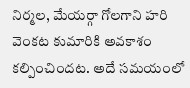నిర్మల, మేయర్గా గోలగాని హరి వెంకట కుమారికి అవకాశం కల్పించిందట. అదే సమయంలో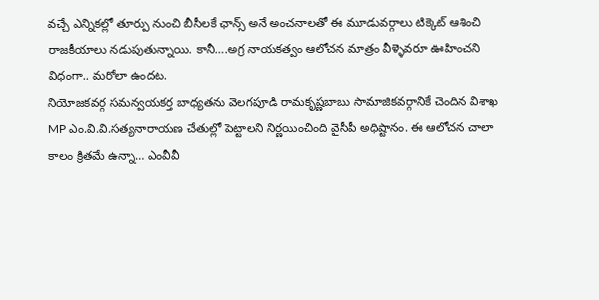వచ్చే ఎన్నికల్లో తూర్పు నుంచి బీసీలకే ఛాన్స్ అనే అంచనాలతో ఈ మూడువర్గాలు టిక్కెట్ ఆశించి రాజకీయాలు నడుపుతున్నాయి. కానీ….అగ్ర నాయకత్వం ఆలోచన మాత్రం వీళ్ళెవరూ ఊహించని విధంగా.. మరోలా ఉందట.
నియోజకవర్గ సమన్వయకర్త బాధ్యతను వెలగపూడి రామకృష్ణబాబు సామాజికవర్గానికే చెందిన విశాఖ MP ఎం.వి.వి.సత్యనారాయణ చేతుల్లో పెట్టాలని నిర్ణయించింది వైసీపీ అధిష్టానం. ఈ ఆలోచన చాలా కాలం క్రితమే ఉన్నా… ఎంవీవీ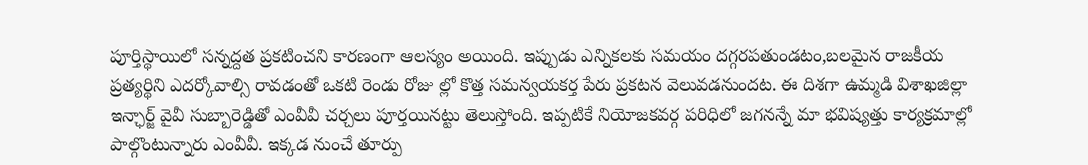పూర్తిస్థాయిలో సన్నద్దత ప్రకటించని కారణంగా ఆలస్యం అయింది. ఇప్పుడు ఎన్నికలకు సమయం దగ్గరపతుండటం,బలమైన రాజకీయ ప్రత్యర్థిని ఎదర్కోవాల్సి రావడంతో ఒకటి రెండు రోజు ల్లో కొత్త సమన్వయకర్త పేరు ప్రకటన వెలువడనుందట. ఈ దిశగా ఉమ్మడి విశాఖజిల్లా ఇన్ఛార్జ్ వైవీ సుబ్బారెడ్డితో ఎంవీవీ చర్చలు పూర్తయినట్టు తెలుస్తోంది. ఇప్పటికే నియోజకవర్గ పరిధిలో జగనన్నే మా భవిష్యత్తు కార్యక్రమాల్లో పాల్గొంటున్నారు ఎంవీవీ. ఇక్కడ నుంచే తూర్పు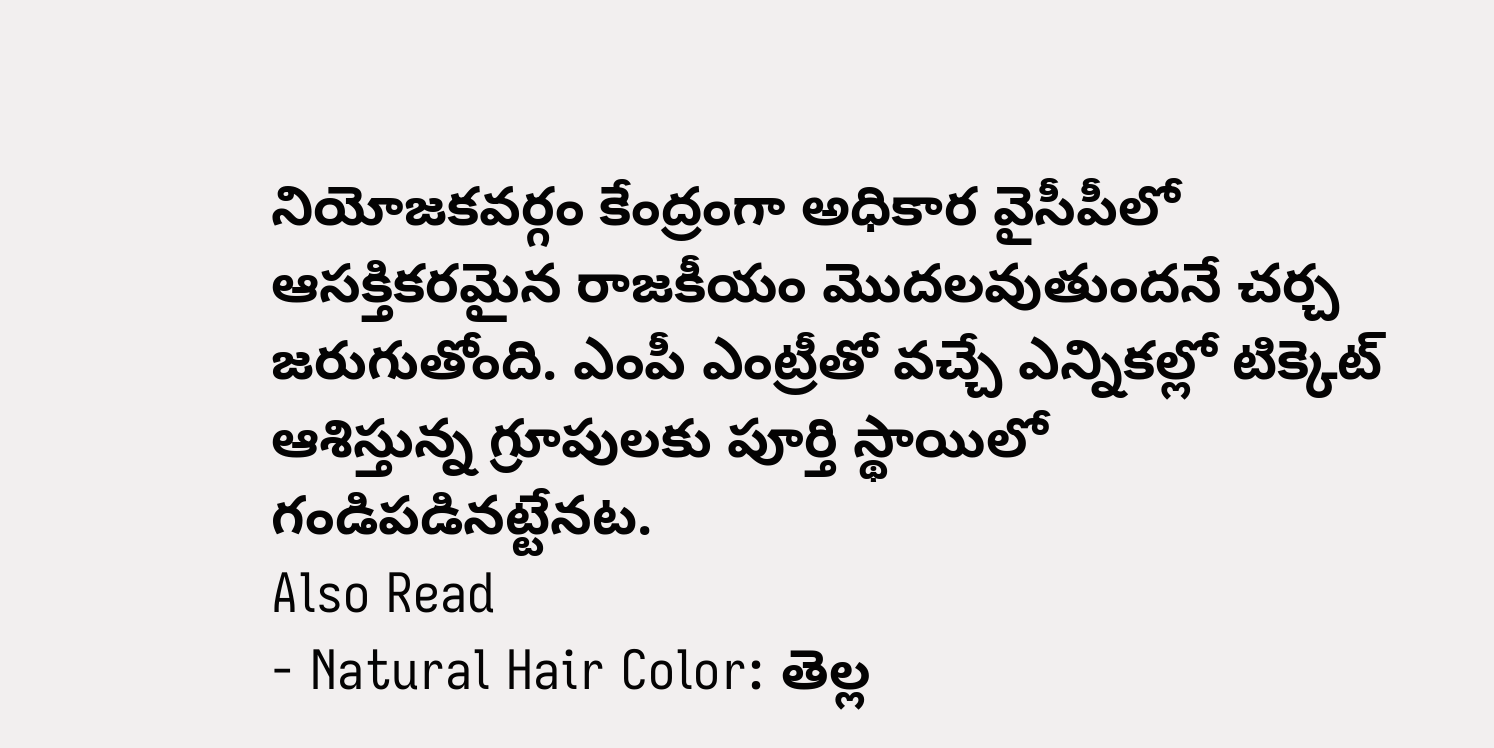నియోజకవర్గం కేంద్రంగా అధికార వైసీపీలో ఆసక్తికరమైన రాజకీయం మొదలవుతుందనే చర్చ జరుగుతోంది. ఎంపీ ఎంట్రీతో వచ్చే ఎన్నికల్లో టిక్కెట్ ఆశిస్తున్న గ్రూపులకు పూర్తి స్థాయిలో గండిపడినట్టేనట.
Also Read
- Natural Hair Color: తెల్ల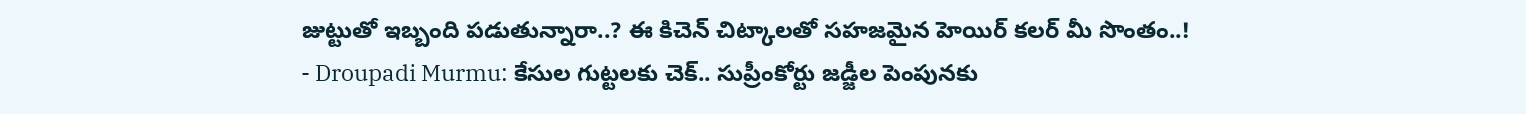జుట్టుతో ఇబ్బంది పడుతున్నారా..? ఈ కిచెన్ చిట్కాలతో సహజమైన హెయిర్ కలర్ మీ సొంతం..!
- Droupadi Murmu: కేసుల గుట్టలకు చెక్.. సుప్రీంకోర్టు జడ్జీల పెంపునకు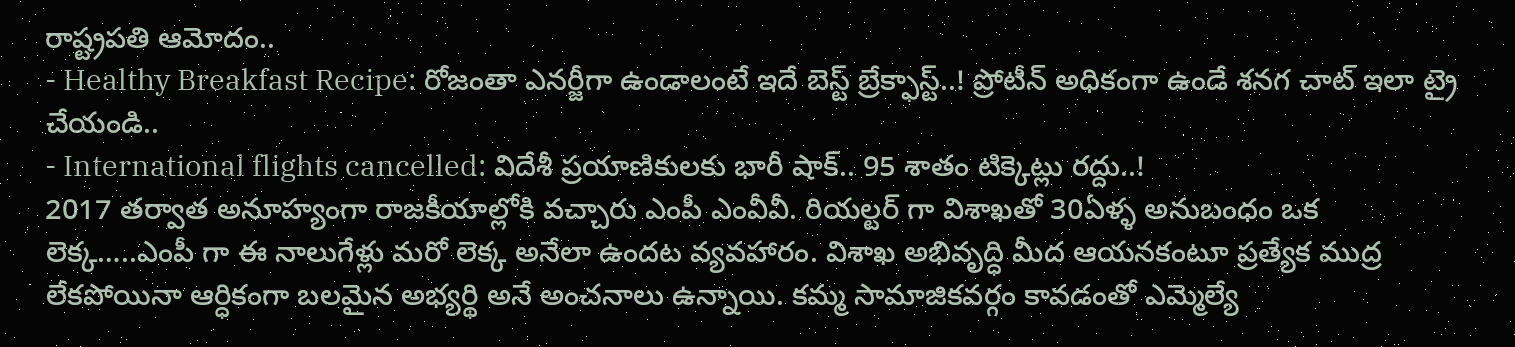రాష్ట్రపతి ఆమోదం..
- Healthy Breakfast Recipe: రోజంతా ఎనర్జీగా ఉండాలంటే ఇదే బెస్ట్ బ్రేక్ఫాస్ట్..! ప్రోటీన్ అధికంగా ఉండే శనగ చాట్ ఇలా ట్రై చేయండి..
- International flights cancelled: విదేశీ ప్రయాణికులకు భారీ షాక్.. 95 శాతం టిక్కెట్లు రద్దు..!
2017 తర్వాత అనూహ్యంగా రాజకీయాల్లోకి వచ్చారు ఎంపీ ఎంవీవీ. రియల్టర్ గా విశాఖతో 30ఏళ్ళ అనుబంధం ఒక లెక్క…..ఎంపీ గా ఈ నాలుగేళ్లు మరో లెక్క అనేలా ఉందట వ్యవహారం. విశాఖ అభివృద్ధి మీద ఆయనకంటూ ప్రత్యేక ముద్ర లేకపోయినా ఆర్ధికంగా బలమైన అభ్యర్థి అనే అంచనాలు ఉన్నాయి. కమ్మ సామాజికవర్గం కావడంతో ఎమ్మెల్యే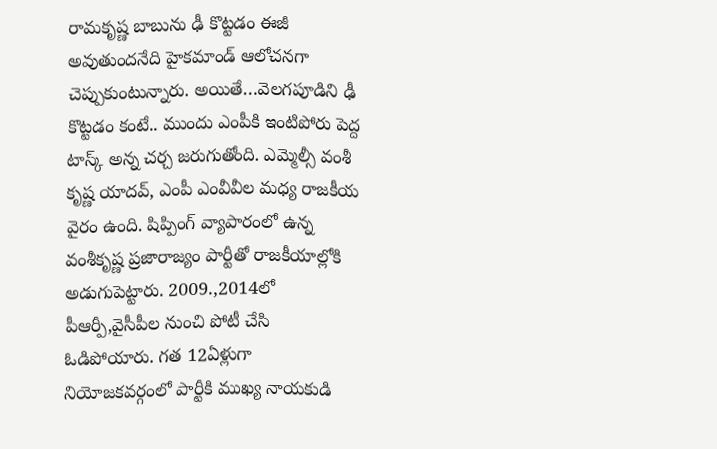రామకృష్ణ బాబును ఢీ కొట్టడం ఈజీ అవుతుందనేది హైకమాండ్ ఆలోచనగా చెప్పుకుంటున్నారు. అయితే…వెలగపూడిని ఢీ కొట్టడం కంటే.. ముందు ఎంపీకి ఇంటిపోరు పెద్ద టాస్క్ అన్న చర్చ జరుగుతోంది. ఎమ్మెల్సీ వంశీ కృష్ణ యాదవ్, ఎంపీ ఎంవీవీల మధ్య రాజకీయ వైరం ఉంది. షిప్పింగ్ వ్యాపారంలో ఉన్న వంశీకృష్ణ ప్రజారాజ్యం పార్టీతో రాజకీయాల్లోకి అడుగుపెట్టారు. 2009.,2014లో పీఆర్పీ,వైసీపీల నుంచి పోటీ చేసి ఓడిపోయారు. గత 12ఏళ్లుగా నియోజకవర్గంలో పార్టీకి ముఖ్య నాయకుడి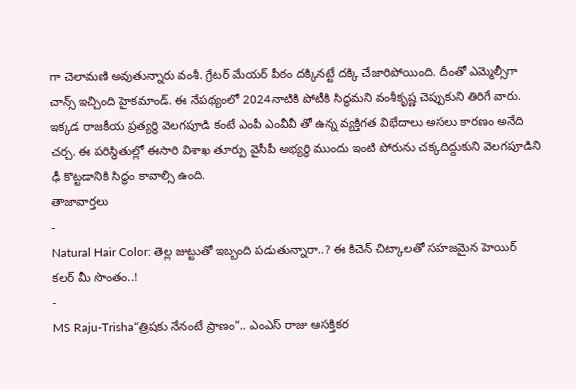గా చెలామణి అవుతున్నారు వంశీ. గ్రేటర్ మేయర్ పీఠం దక్కినట్టే దక్కి చేజారిపోయింది. దీంతో ఎమ్మెల్సీగా చాన్స్ ఇచ్చింది హైకమాండ్. ఈ నేపథ్యంలో 2024నాటికి పోటీకి సిద్ధమని వంశీకృష్ణ చెప్పుకుని తిరిగే వారు. ఇక్కడ రాజకీయ ప్రత్యర్థి వెలగపూడి కంటే ఎంపీ ఎంవీవీ తో ఉన్న వ్యక్తిగత విభేదాలు అసలు కారణం అనేది చర్చ. ఈ పరిస్థితుల్లో ఈసారి విశాఖ తూర్పు వైసీపీ అభ్యర్థి ముందు ఇంటి పోరును చక్కదిద్దుకుని వెలగపూడిని ఢీ కొట్టడానికి సిద్ధం కావాల్సి ఉంది.
తాజావార్తలు
-
Natural Hair Color: తెల్ల జుట్టుతో ఇబ్బంది పడుతున్నారా..? ఈ కిచెన్ చిట్కాలతో సహజమైన హెయిర్ కలర్ మీ సొంతం..!
-
MS Raju-Trisha“త్రిషకు నేనంటే ప్రాణం”.. ఎంఎస్ రాజు ఆసక్తికర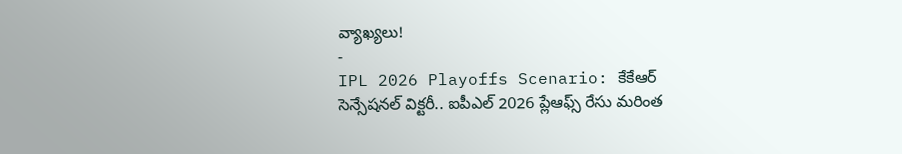వ్యాఖ్యలు!
-
IPL 2026 Playoffs Scenario: కేకేఆర్ సెన్సేషనల్ విక్టరీ.. ఐపీఎల్ 2026 ప్లేఆఫ్స్ రేసు మరింత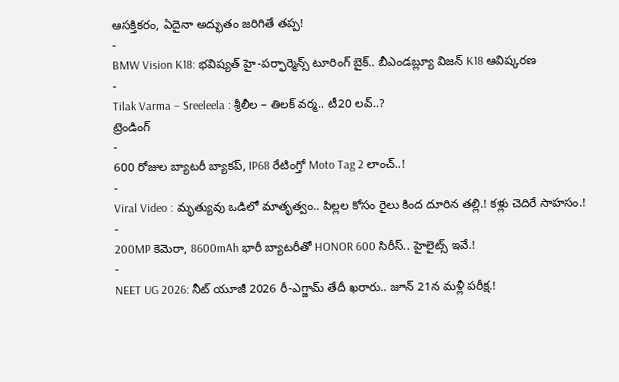ఆసక్తికరం, ఏదైనా అద్భుతం జరిగితే తప్ప!
-
BMW Vision K18: భవిష్యత్ హై-పర్ఫార్మెన్స్ టూరింగ్ బైక్.. బీఎండబ్ల్యూ విజన్ K18 ఆవిష్కరణ
-
Tilak Varma – Sreeleela : శ్రీలీల – తిలక్ వర్మ.. టీ20 లవ్..?
ట్రెండింగ్
-
600 రోజుల బ్యాటరీ బ్యాకప్, IP68 రేటింగ్తో Moto Tag 2 లాంచ్..!
-
Viral Video : మృత్యువు ఒడిలో మాతృత్వం.. పిల్లల కోసం రైలు కింద దూరిన తల్లి.! కళ్లు చెదిరే సాహసం.!
-
200MP కెమెరా, 8600mAh భారీ బ్యాటరీతో HONOR 600 సిరీస్.. హైలైట్స్ ఇవే.!
-
NEET UG 2026: నీట్ యూజీ 2026 రీ-ఎగ్జామ్ తేదీ ఖరారు.. జూన్ 21న మళ్లీ పరీక్ష.!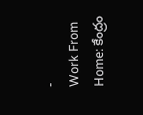-
Work From Home: కేంద్రం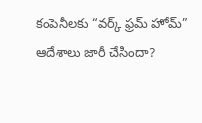కంపెనీలకు “వర్క్ ఫ్రమ్ హోమ్” ఆదేశాలు జారీ చేసిందా?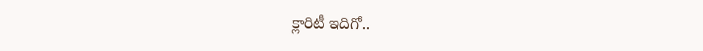క్లారిటీ ఇదిగో..